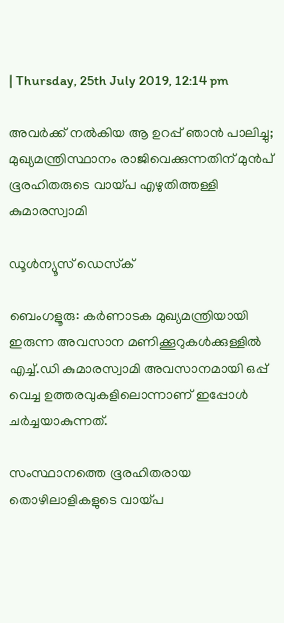| Thursday, 25th July 2019, 12:14 pm

അവര്‍ക്ക് നല്‍കിയ ആ ഉറപ്പ് ഞാന്‍ പാലിച്ചു; മുഖ്യമന്ത്രിസ്ഥാനം രാജിവെക്കുന്നതിന് മുന്‍പ് ഭൂരഹിതരുടെ വായ്പ എഴുതിത്തള്ളി കുമാരസ്വാമി

ഡൂള്‍ന്യൂസ് ഡെസ്‌ക്

ബെംഗളൂരു: കര്‍ണാടക മുഖ്യമന്ത്രിയായി ഇരുന്ന അവസാന മണിക്കൂറുകള്‍ക്കുള്ളില്‍ എച്ച്.ഡി കുമാരസ്വാമി അവസാനമായി ഒപ്പ് വെച്ച ഉത്തരവുകളിലൊന്നാണ് ഇപ്പോള്‍ ചര്‍ച്ചയാകുന്നത്.

സംസ്ഥാനത്തെ ഭൂരഹിതരായ തൊഴിലാളികളുടെ വായ്പ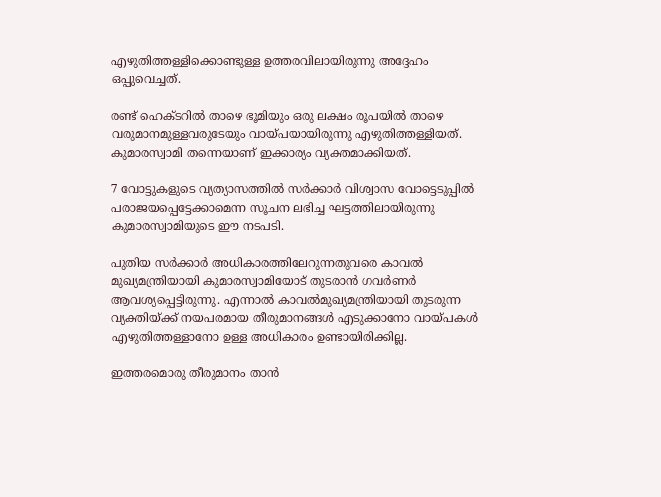എഴുതിത്തള്ളിക്കൊണ്ടുള്ള ഉത്തരവിലായിരുന്നു അദ്ദേഹം ഒപ്പുവെച്ചത്.

രണ്ട് ഹെക്ടറില്‍ താഴെ ഭൂമിയും ഒരു ലക്ഷം രൂപയില്‍ താഴെ വരുമാനമുള്ളവരുടേയും വായ്പയായിരുന്നു എഴുതിത്തള്ളിയത്. കുമാരസ്വാമി തന്നെയാണ് ഇക്കാര്യം വ്യക്തമാക്കിയത്.

7 വോട്ടുകളുടെ വ്യത്യാസത്തില്‍ സര്‍ക്കാര്‍ വിശ്വാസ വോട്ടെടുപ്പില്‍ പരാജയപ്പെട്ടേക്കാമെന്ന സൂചന ലഭിച്ച ഘട്ടത്തിലായിരുന്നു കുമാരസ്വാമിയുടെ ഈ നടപടി.

പുതിയ സര്‍ക്കാര്‍ അധികാരത്തിലേറുന്നതുവരെ കാവല്‍ മുഖ്യമന്ത്രിയായി കുമാരസ്വാമിയോട് തുടരാന്‍ ഗവര്‍ണര്‍ ആവശ്യപ്പെട്ടിരുന്നു. എന്നാല്‍ കാവല്‍മുഖ്യമന്ത്രിയായി തുടരുന്ന വ്യക്തിയ്ക്ക് നയപരമായ തീരുമാനങ്ങള്‍ എടുക്കാനോ വായ്പകള്‍ എഴുതിത്തള്ളാനോ ഉള്ള അധികാരം ഉണ്ടായിരിക്കില്ല.

ഇത്തരമൊരു തീരുമാനം താന്‍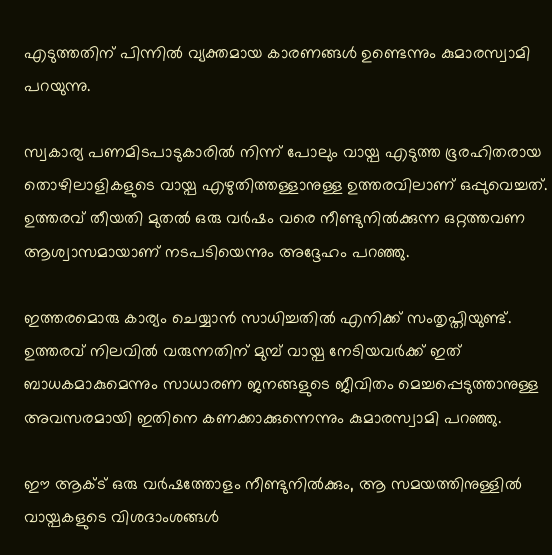എടുത്തതിന് പിന്നില്‍ വ്യക്തമായ കാരണങ്ങള്‍ ഉണ്ടെന്നും കുമാരസ്വാമി പറയുന്നു.

സ്വകാര്യ പണമിടപാടുകാരില്‍ നിന്ന് പോലും വായ്പ എടുത്ത ഭൂരഹിതരായ തൊഴിലാളികളുടെ വായ്പ എഴുതിത്തള്ളാനുള്ള ഉത്തരവിലാണ് ഒപ്പുവെച്ചത്. ഉത്തരവ് തീയതി മുതല്‍ ഒരു വര്‍ഷം വരെ നീണ്ടുനില്‍ക്കുന്ന ഒറ്റത്തവണ ആശ്വാസമായാണ് നടപടിയെന്നും അദ്ദേഹം പറഞ്ഞു.

ഇത്തരമൊരു കാര്യം ചെയ്യാന്‍ സാധിച്ചതില്‍ എനിക്ക് സംതൃപ്തിയുണ്ട്. ഉത്തരവ് നിലവില്‍ വരുന്നതിന് മുമ്പ് വായ്പ നേടിയവര്‍ക്ക് ഇത് ബാധകമാകുമെന്നും സാധാരണ ജനങ്ങളുടെ ജീവിതം മെച്ചപ്പെടുത്താനുള്ള അവസരമായി ഇതിനെ കണക്കാക്കുന്നെന്നും കുമാരസ്വാമി പറഞ്ഞു.

ഈ ആക്ട് ഒരു വര്‍ഷത്തോളം നീണ്ടുനില്‍ക്കും, ആ സമയത്തിനുള്ളില്‍ വായ്പകളുടെ വിശദാംശങ്ങള്‍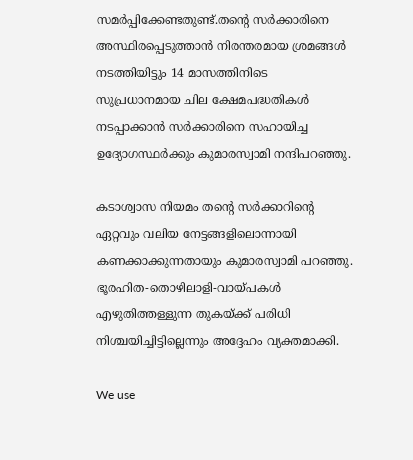സമര്‍പ്പിക്കേണ്ടതുണ്ട്.തന്റെ സര്‍ക്കാരിനെ അസ്ഥിരപ്പെടുത്താന്‍ നിരന്തരമായ ശ്രമങ്ങള്‍ നടത്തിയിട്ടും 14 മാസത്തിനിടെ സുപ്രധാനമായ ചില ക്ഷേമപദ്ധതികള്‍ നടപ്പാക്കാന്‍ സര്‍ക്കാരിനെ സഹായിച്ച ഉദ്യോഗസ്ഥര്‍ക്കും കുമാരസ്വാമി നന്ദിപറഞ്ഞു.

കടാശ്വാസ നിയമം തന്റെ സര്‍ക്കാറിന്റെ ഏറ്റവും വലിയ നേട്ടങ്ങളിലൊന്നായി കണക്കാക്കുന്നതായും കുമാരസ്വാമി പറഞ്ഞു. ഭൂരഹിത-തൊഴിലാളി-വായ്പകള്‍ എഴുതിത്തള്ളുന്ന തുകയ്ക്ക് പരിധി നിശ്ചയിച്ചിട്ടില്ലെന്നും അദ്ദേഹം വ്യക്തമാക്കി.

We use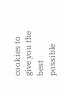cookies to give you the best possible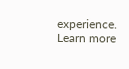experience. Learn more